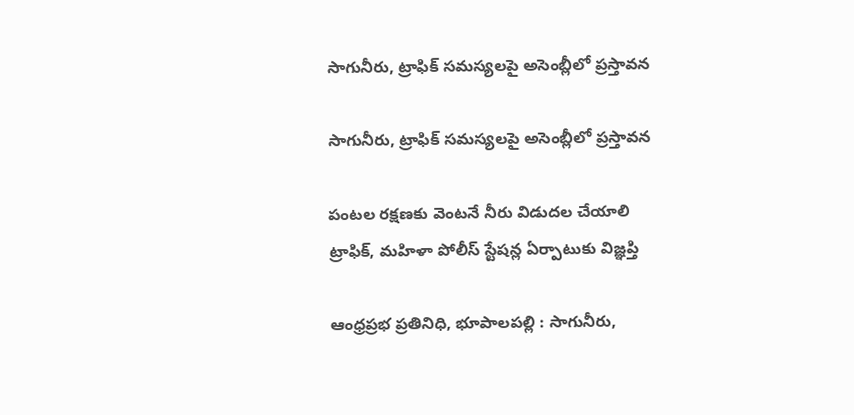సాగునీరు, ట్రాఫిక్ సమస్యలపై అసెంబ్లీలో ప్రస్తావన

సాగునీరు, ట్రాఫిక్ సమస్యలపై అసెంబ్లీలో ప్రస్తావన

పంటల రక్షణకు వెంటనే నీరు విడుదల చేయాలి
ట్రాఫిక్, మహిళా పోలీస్ స్టేషన్ల ఏర్పాటుకు విజ్ఞప్తి

ఆంధ్రప్రభ ప్రతినిధి, భూపాలపల్లి : సాగునీరు,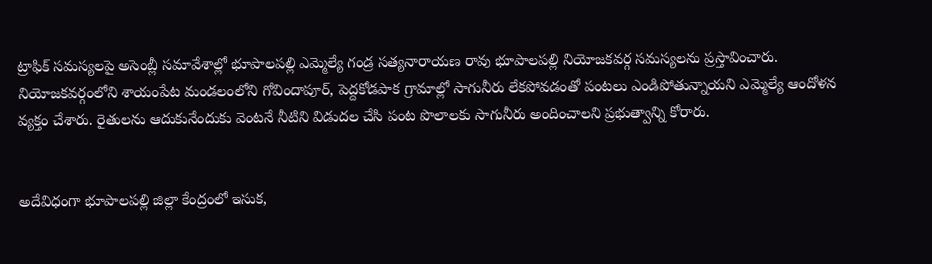ట్రాఫిక్ సమస్యలపై అసెంబ్లీ సమావేశాల్లో భూపాలపల్లి ఎమ్మెల్యే గండ్ర సత్యనారాయణ రావు భూపాలపల్లి నియోజకవర్గ సమస్యలను ప్రస్తావించారు. నియోజకవర్గంలోని శాయంపేట మండలంలోని గోవిందాపూర్, పెద్దకోడపాక గ్రామాల్లో సాగునీరు లేకపోవడంతో పంటలు ఎండిపోతున్నాయని ఎమ్మెల్యే ఆందోళన వ్యక్తం చేశారు. రైతులను ఆదుకునేందుకు వెంటనే నీటిని విడుదల చేసి పంట పొలాలకు సాగునీరు అందించాలని ప్రభుత్వాన్ని కోరారు.


అదేవిధంగా భూపాలపల్లి జిల్లా కేంద్రంలో ఇసుక,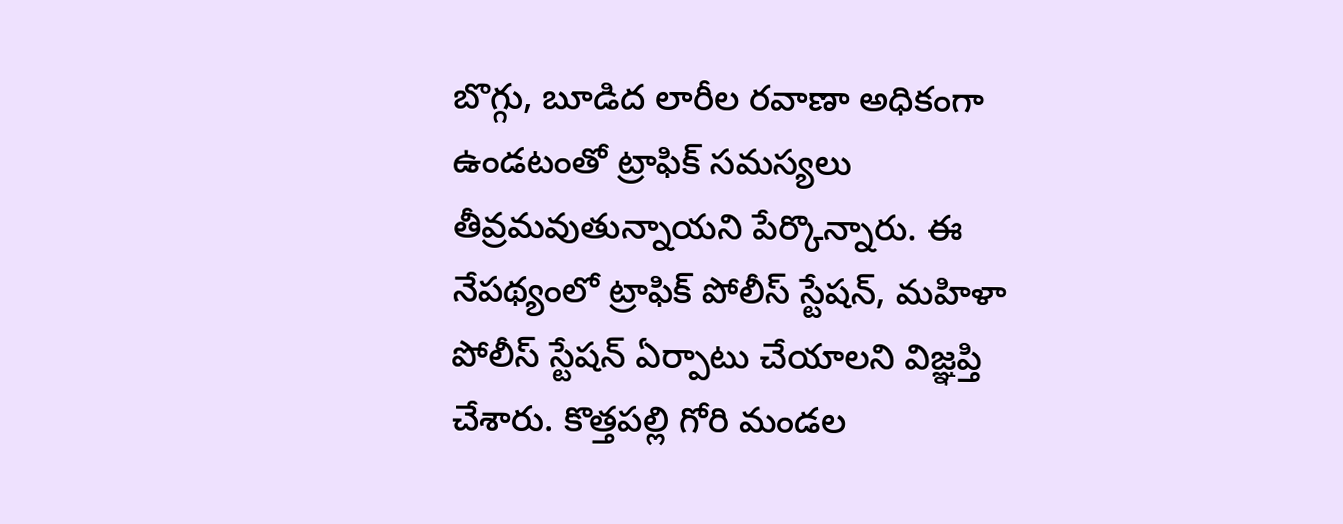బొగ్గు, బూడిద లారీల రవాణా అధికంగా ఉండటంతో ట్రాఫిక్ సమస్యలు తీవ్రమవుతున్నాయని పేర్కొన్నారు. ఈ నేపథ్యంలో ట్రాఫిక్ పోలీస్ స్టేషన్, మహిళా పోలీస్ స్టేషన్ ఏర్పాటు చేయాలని విజ్ఞప్తి చేశారు. కొత్తపల్లి గోరి మండల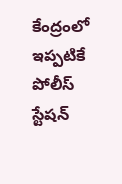కేంద్రంలో ఇప్పటికే పోలీస్ స్టేషన్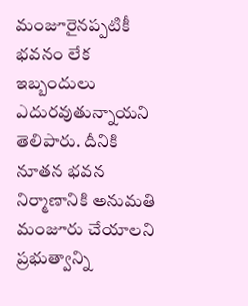మంజూరైనప్పటికీ భవనం లేక ఇబ్బందులు ఎదురవుతున్నాయని తెలిపారు. దీనికి నూతన భవన నిర్మాణానికి అనుమతి మంజూరు చేయాలని ప్రభుత్వాన్ని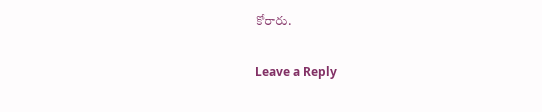కోరారు.

Leave a Reply